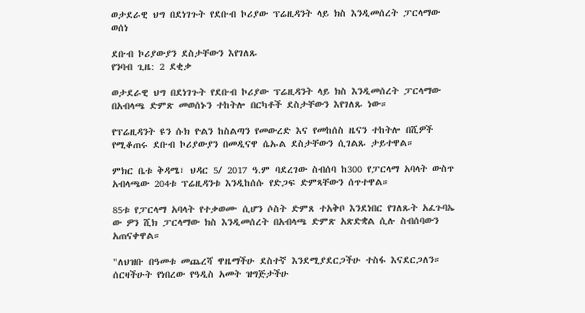ወታደራዊ ህግ በደነገጉት የደቡብ ኮሪያው ፕሬዚዳንት ላይ ክስ እንዲመሰረት ፓርላማው ወሰነ

ደቡብ ኮሪያውያን ደስታቸውን እየገለጹ
የንባብ ጊዜ: 2 ደቂቃ

ወታደራዊ ህግ በደነገጉት የደቡብ ኮሪያው ፕሬዚዳንት ላይ ክስ እንዲመሰረት ፓርላማው በአብላጫ ድምጽ መወሰኑን ተከትሎ በርካቶች ደስታቸውን እየገለጹ ነው።

የፕሬዚዳንት ዩን ሱክ ዮልን ከስልጣን የመውረድ እና የመከሰስ ዜናን ተከትሎ በሺዎች የሚቆጠሩ ደቡብ ኮሪያውያን በመዲናዋ ሴኡል ደስታቸውን ሲገልጹ ታይተዋል።

ምክር ቤቱ ቅዳሜ፣ ህዳር 5/ 2017 ዓ.ም ባደረገው ስብሰባ ከ300 የፓርላማ አባላት ውስጥ አብላጫው 204ቱ ፕሬዚዳንቱ እንዲከሰሱ የድጋፍ ድምጻቸውን ሰጥተዋል።

85ቱ የፓርላማ አባላት የተቃወሙ ሲሆን ሶስት ድምጸ ተአቅቦ እንደነበር የገለጹት አፈጉባኤ ው ዎን ሺክ ፓርላማው ክስ እንዲመሰረት በአብላጫ ድምጽ አጽድቋል ሲሉ ስብሰባውን አጠናቀዋል።

"ለህዝቡ በዓመቱ መጨረሻ ዋዜማችሁ ደስተኛ እንደሚያደርጋችሁ ተስፋ እናደርጋለን። ሰርዛችሁት የነበረው የዓዲስ አመት ዝግጅታችሁ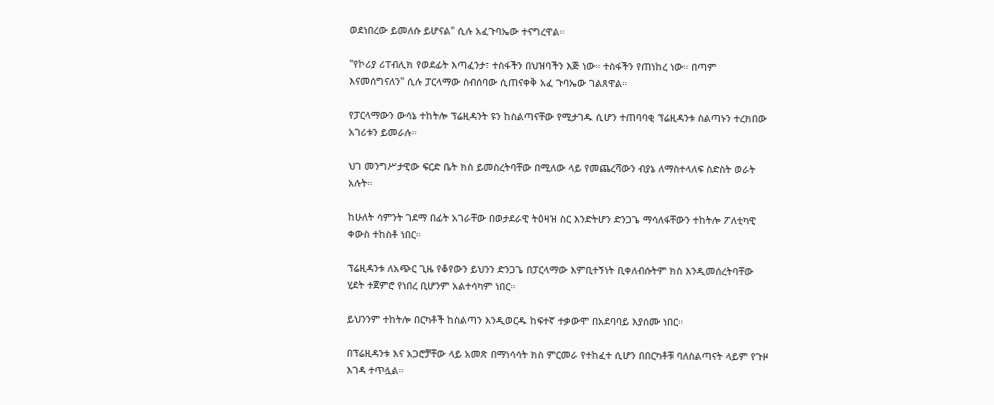ወደነበረው ይመለሱ ይሆናል" ሲሉ አፈጉባኤው ተናግረዋል።

"የኮሪያ ሪፐብሊክ የወደፊት እጣፈንታ፣ ተስፋችን በህዝባችን እጅ ነው። ተስፋችን የጠነከረ ነው። በጣም እናመሰግናለን" ሲሉ ፓርላማው ስብሰባው ሲጠናቀቅ አፈ ጉባኤው ገልጸዋል።

የፓርላማውን ውሳኔ ተከትሎ ፕሬዚዳንት ዩን ከስልጣናቸው የሚታገዱ ሲሆን ተጠባባቂ ፕሬዚዳንቱ ስልጣኑን ተረክበው አገሪቱን ይመራሉ።

ህገ መንግሥታዊው ፍርድ ቤት ክስ ይመስረትባቸው በሚለው ላይ የመጨረሻውን ብያኔ ለማስተላለፍ ስድስት ወራት አሉት።

ከሁለት ሳምንት ገደማ በፊት አገራቸው በወታደራዊ ትዕዛዝ ስር እንድትሆን ድንጋጌ ማሳለፋቸውን ተከትሎ ፖለቲካዊ ቀውስ ተከስቶ ነበር።

ፕሬዚዳንቱ ለአጭር ጊዜ የቆየውን ይህንን ድንጋጌ በፓርላማው እምቢተኝነት ቢቀለብሱትም ክስ እንዲመሰረትባቸው ሂደት ተጀምሮ የነበረ ቢሆንም አልተሳካም ነበር።

ይህንንም ተከትሎ በርካቶች ከስልጣን እንዲወርዱ ከፍተኛ ተቃውሞ በአደባባይ እያሰሙ ነበር።

በፕሬዚዳንቱ እና አጋሮቻቸው ላይ አመጽ በማነሳሳት ክስ ምርመራ የተከፈተ ሲሆን በበርካቶቹ ባለስልጣናት ላይም የጉዞ እገዳ ተጥሏል።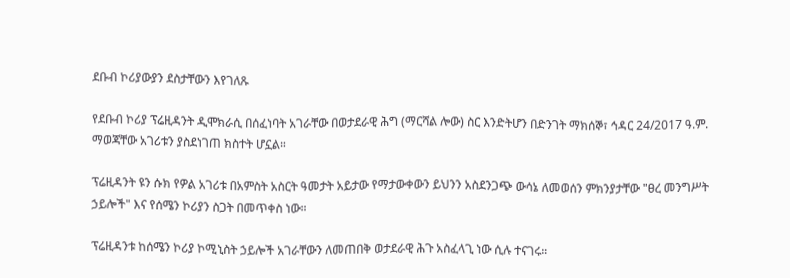ደቡብ ኮሪያውያን ደስታቸውን እየገለጹ

የደቡብ ኮሪያ ፕሬዚዳንት ዲሞክራሲ በሰፈነባት አገራቸው በወታደራዊ ሕግ (ማርሻል ሎው) ስር እንድትሆን በድንገት ማክሰኞ፣ ኅዳር 24/2017 ዓ.ም. ማወጃቸው አገሪቱን ያስደነገጠ ክስተት ሆኗል።

ፕሬዚዳንት ዩን ሱክ የዎል አገሪቱ በአምስት አስርት ዓመታት አይታው የማታውቀውን ይህንን አስደንጋጭ ውሳኔ ለመወሰን ምክንያታቸው "ፀረ መንግሥት ኃይሎች" እና የሰሜን ኮሪያን ስጋት በመጥቀስ ነው።

ፕሬዚዳንቱ ከሰሜን ኮሪያ ኮሚኒስት ኃይሎች አገራቸውን ለመጠበቅ ወታደራዊ ሕጉ አስፈላጊ ነው ሲሉ ተናገሩ።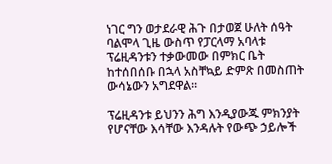ነገር ግን ወታደራዊ ሕጉ በታወጀ ሁለት ሰዓት ባልሞላ ጊዜ ውስጥ የፓርላማ አባላቱ ፕሬዚዳንቱን ተቃውመው በምክር ቤት ከተሰበሰቡ በኋላ አስቸኳይ ድምጽ በመስጠት ውሳኔውን አግደዋል።

ፕሬዚዳንቱ ይህንን ሕግ እንዲያውጁ ምክንያት የሆናቸው እሳቸው እንዳሉት የውጭ ኃይሎች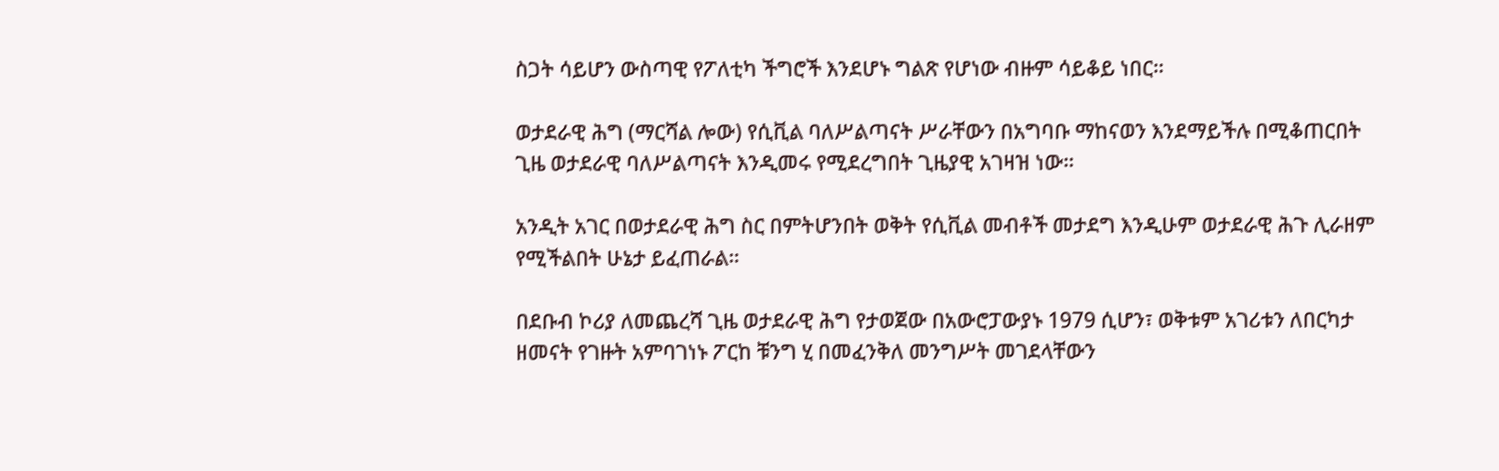ስጋት ሳይሆን ውስጣዊ የፖለቲካ ችግሮች እንደሆኑ ግልጽ የሆነው ብዙም ሳይቆይ ነበር።

ወታደራዊ ሕግ (ማርሻል ሎው) የሲቪል ባለሥልጣናት ሥራቸውን በአግባቡ ማከናወን እንደማይችሉ በሚቆጠርበት ጊዜ ወታደራዊ ባለሥልጣናት እንዲመሩ የሚደረግበት ጊዜያዊ አገዛዝ ነው።

አንዲት አገር በወታደራዊ ሕግ ስር በምትሆንበት ወቅት የሲቪል መብቶች መታደግ እንዲሁም ወታደራዊ ሕጉ ሊራዘም የሚችልበት ሁኔታ ይፈጠራል።

በደቡብ ኮሪያ ለመጨረሻ ጊዜ ወታደራዊ ሕግ የታወጀው በአውሮፓውያኑ 1979 ሲሆን፣ ወቅቱም አገሪቱን ለበርካታ ዘመናት የገዙት አምባገነኑ ፖርከ ቹንግ ሂ በመፈንቅለ መንግሥት መገደላቸውን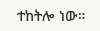ተከትሎ ነው።